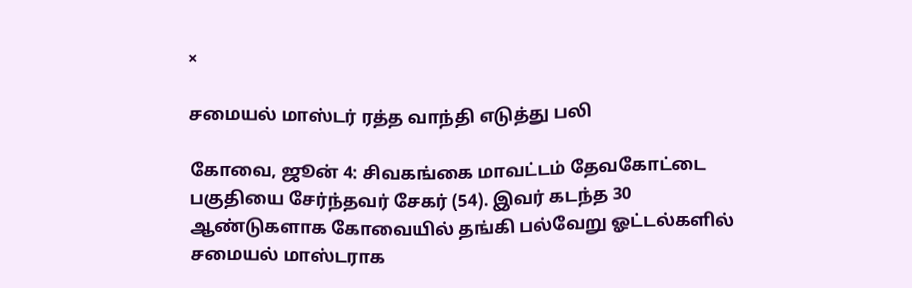×

சமையல் மாஸ்டர் ரத்த வாந்தி எடுத்து பலி

கோவை, ஜூன் 4: சிவகங்கை மாவட்டம் தேவகோட்டை பகுதியை சேர்ந்தவர் சேகர் (54). இவர் கடந்த 30 ஆண்டுகளாக கோவையில் தங்கி பல்வேறு ஓட்டல்களில் சமையல் மாஸ்டராக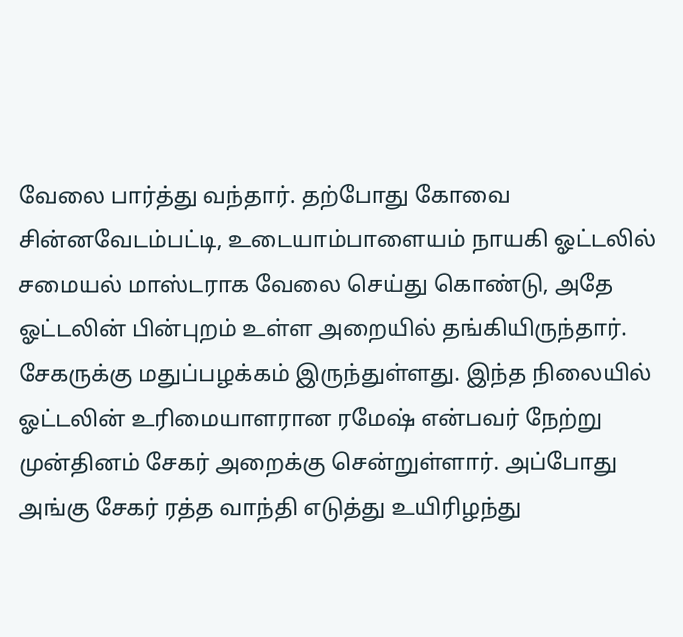வேலை பார்த்து வந்தார். தற்போது கோவை சின்னவேடம்பட்டி, உடையாம்பாளையம் நாயகி ஓட்டலில் சமையல் மாஸ்டராக வேலை செய்து கொண்டு, அதே ஓட்டலின் பின்புறம் உள்ள அறையில் தங்கியிருந்தார். சேகருக்கு மதுப்பழக்கம் இருந்துள்ளது. இந்த நிலையில் ஓட்டலின் உரிமையாளரான ரமேஷ் என்பவர் நேற்று முன்தினம் சேகர் அறைக்கு சென்றுள்ளார். அப்போது அங்கு சேகர் ரத்த வாந்தி எடுத்து உயிரிழந்து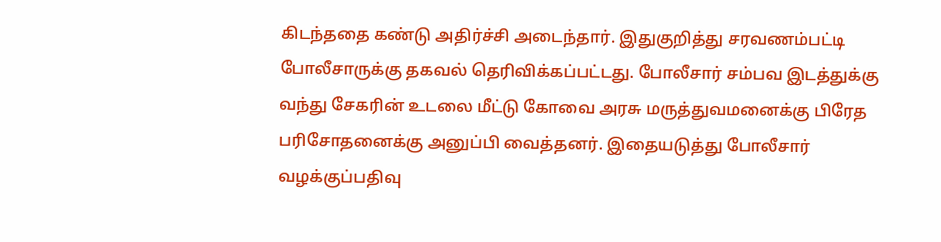கிடந்ததை கண்டு அதிர்ச்சி அடைந்தார். இதுகுறித்து சரவணம்பட்டி போலீசாருக்கு தகவல் தெரிவிக்கப்பட்டது. போலீசார் சம்பவ இடத்துக்கு வந்து சேகரின் உடலை மீட்டு கோவை அரசு மருத்துவமனைக்கு பிரேத பரிசோதனைக்கு அனுப்பி வைத்தனர். இதையடுத்து போலீசார் வழக்குப்பதிவு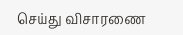செய்து விசாரணை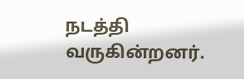நடத்தி வருகின்றனர்.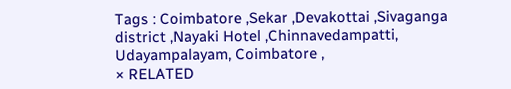Tags : Coimbatore ,Sekar ,Devakottai ,Sivaganga district ,Nayaki Hotel ,Chinnavedampatti, Udayampalayam, Coimbatore ,
× RELATED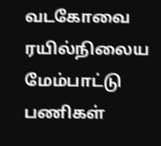வடகோவை ரயில்நிலைய மேம்பாட்டு பணிகள்